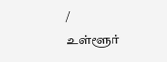/
உள்ளூர்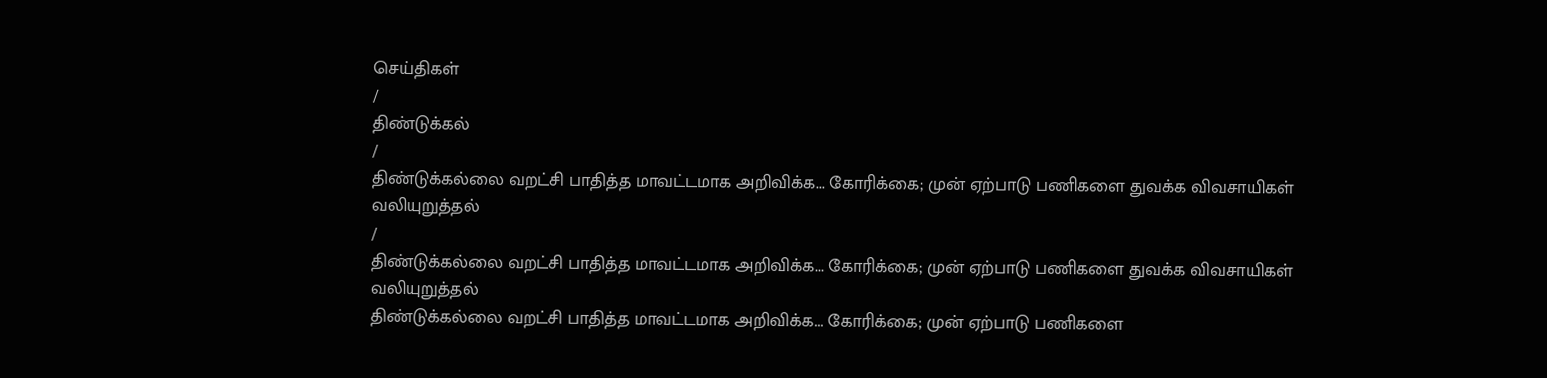செய்திகள்
/
திண்டுக்கல்
/
திண்டுக்கல்லை வறட்சி பாதித்த மாவட்டமாக அறிவிக்க... கோரிக்கை; முன் ஏற்பாடு பணிகளை துவக்க விவசாயிகள் வலியுறுத்தல்
/
திண்டுக்கல்லை வறட்சி பாதித்த மாவட்டமாக அறிவிக்க... கோரிக்கை; முன் ஏற்பாடு பணிகளை துவக்க விவசாயிகள் வலியுறுத்தல்
திண்டுக்கல்லை வறட்சி பாதித்த மாவட்டமாக அறிவிக்க... கோரிக்கை; முன் ஏற்பாடு பணிகளை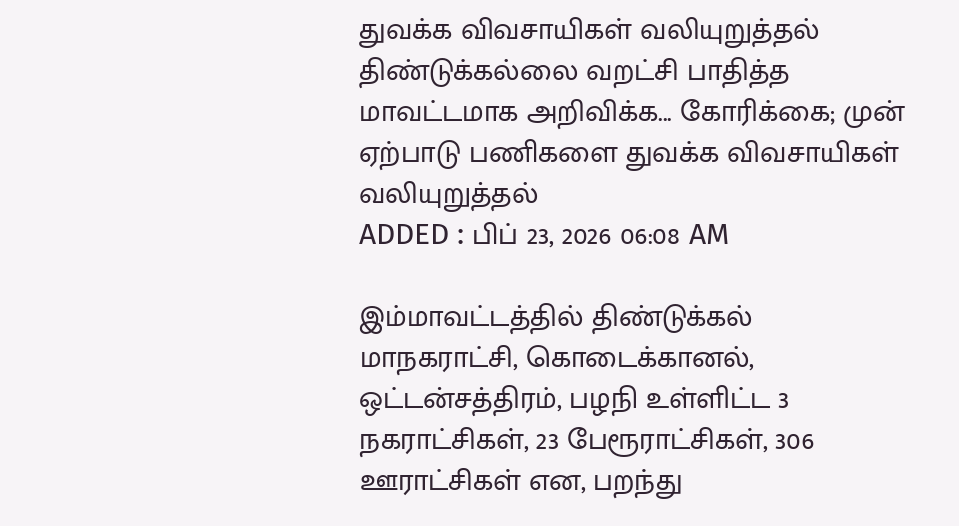துவக்க விவசாயிகள் வலியுறுத்தல்
திண்டுக்கல்லை வறட்சி பாதித்த மாவட்டமாக அறிவிக்க... கோரிக்கை; முன் ஏற்பாடு பணிகளை துவக்க விவசாயிகள் வலியுறுத்தல்
ADDED : பிப் 23, 2026 06:08 AM

இம்மாவட்டத்தில் திண்டுக்கல் மாநகராட்சி, கொடைக்கானல், ஒட்டன்சத்திரம், பழநி உள்ளிட்ட 3 நகராட்சிகள், 23 பேரூராட்சிகள், 306 ஊராட்சிகள் என, பறந்து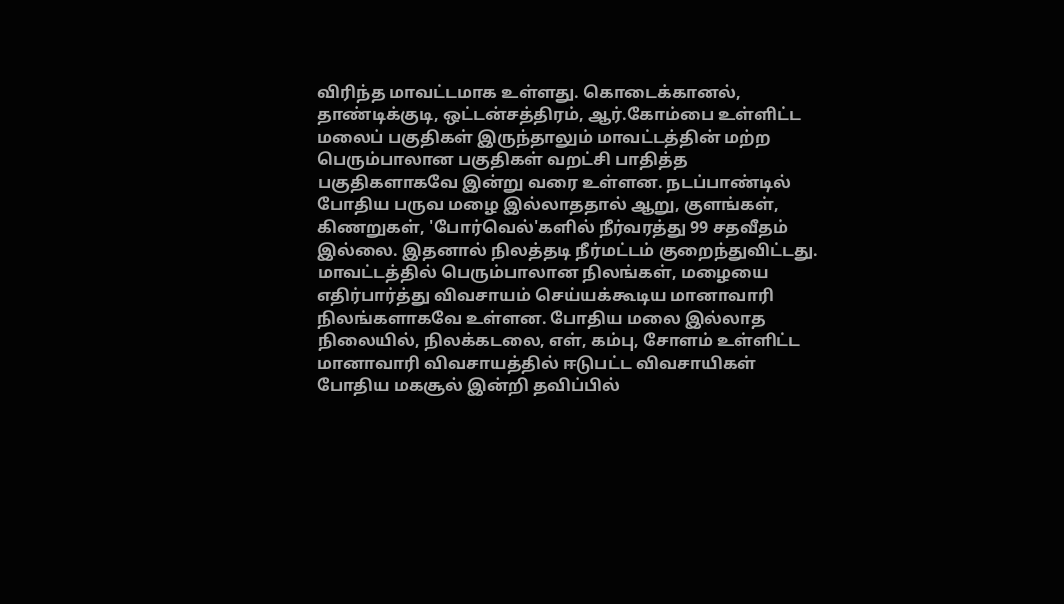விரிந்த மாவட்டமாக உள்ளது. கொடைக்கானல், தாண்டிக்குடி, ஒட்டன்சத்திரம், ஆர்.கோம்பை உள்ளிட்ட மலைப் பகுதிகள் இருந்தாலும் மாவட்டத்தின் மற்ற பெரும்பாலான பகுதிகள் வறட்சி பாதித்த பகுதிகளாகவே இன்று வரை உள்ளன. நடப்பாண்டில் போதிய பருவ மழை இல்லாததால் ஆறு, குளங்கள், கிணறுகள், 'போர்வெல்'களில் நீர்வரத்து 99 சதவீதம் இல்லை. இதனால் நிலத்தடி நீர்மட்டம் குறைந்துவிட்டது.
மாவட்டத்தில் பெரும்பாலான நிலங்கள், மழையை எதிர்பார்த்து விவசாயம் செய்யக்கூடிய மானாவாரி நிலங்களாகவே உள்ளன. போதிய மலை இல்லாத நிலையில், நிலக்கடலை, எள், கம்பு, சோளம் உள்ளிட்ட மானாவாரி விவசாயத்தில் ஈடுபட்ட விவசாயிகள் போதிய மகசூல் இன்றி தவிப்பில்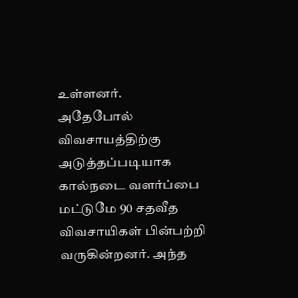உள்ளனர்.
அதேபோல் விவசாயத்திற்கு அடுத்தப்படியாக கால்நடை வளர்ப்பை மட்டுமே 90 சதவீத விவசாயிகள் பின்பற்றி வருகின்றனர். அந்த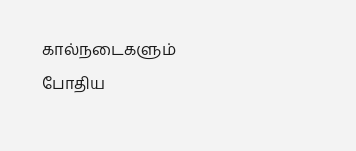கால்நடைகளும் போதிய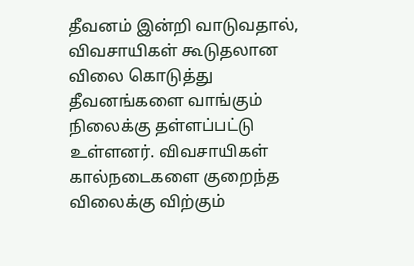தீவனம் இன்றி வாடுவதால், விவசாயிகள் கூடுதலான விலை கொடுத்து தீவனங்களை வாங்கும் நிலைக்கு தள்ளப்பட்டு உள்ளனர். விவசாயிகள் கால்நடைகளை குறைந்த விலைக்கு விற்கும்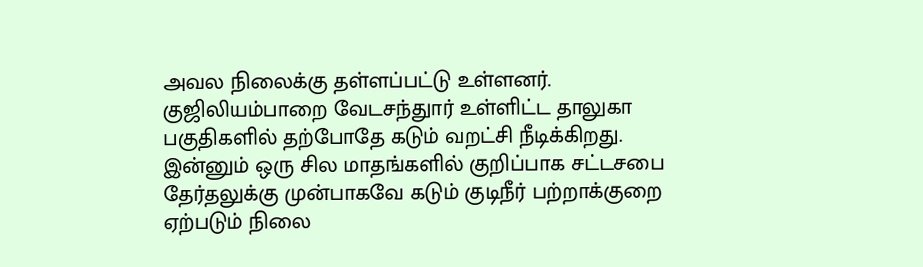அவல நிலைக்கு தள்ளப்பட்டு உள்ளனர்.
குஜிலியம்பாறை வேடசந்துார் உள்ளிட்ட தாலுகா பகுதிகளில் தற்போதே கடும் வறட்சி நீடிக்கிறது. இன்னும் ஒரு சில மாதங்களில் குறிப்பாக சட்டசபை தேர்தலுக்கு முன்பாகவே கடும் குடிநீர் பற்றாக்குறை ஏற்படும் நிலை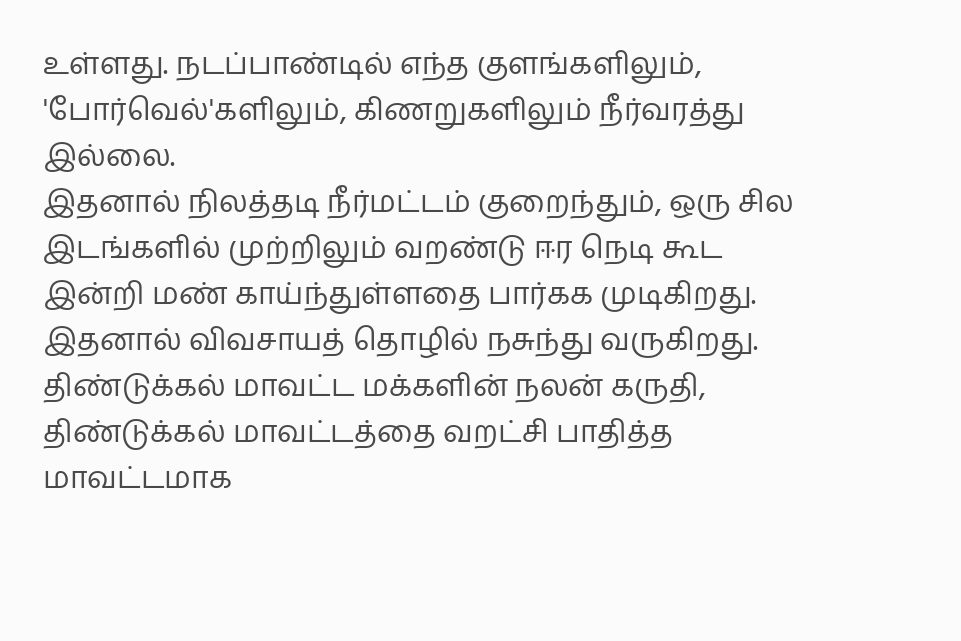உள்ளது. நடப்பாண்டில் எந்த குளங்களிலும், 'போர்வெல்'களிலும், கிணறுகளிலும் நீர்வரத்து இல்லை.
இதனால் நிலத்தடி நீர்மட்டம் குறைந்தும், ஒரு சில இடங்களில் முற்றிலும் வறண்டு ஈர நெடி கூட இன்றி மண் காய்ந்துள்ளதை பார்கக முடிகிறது.
இதனால் விவசாயத் தொழில் நசுந்து வருகிறது. திண்டுக்கல் மாவட்ட மக்களின் நலன் கருதி, திண்டுக்கல் மாவட்டத்தை வறட்சி பாதித்த மாவட்டமாக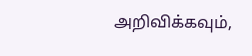அறிவிக்கவும்,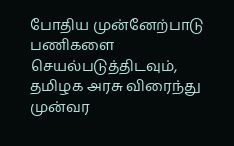போதிய முன்னேற்பாடு பணிகளை செயல்படுத்திடவும், தமிழக அரசு விரைந்து முன்வர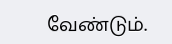வேண்டும்.